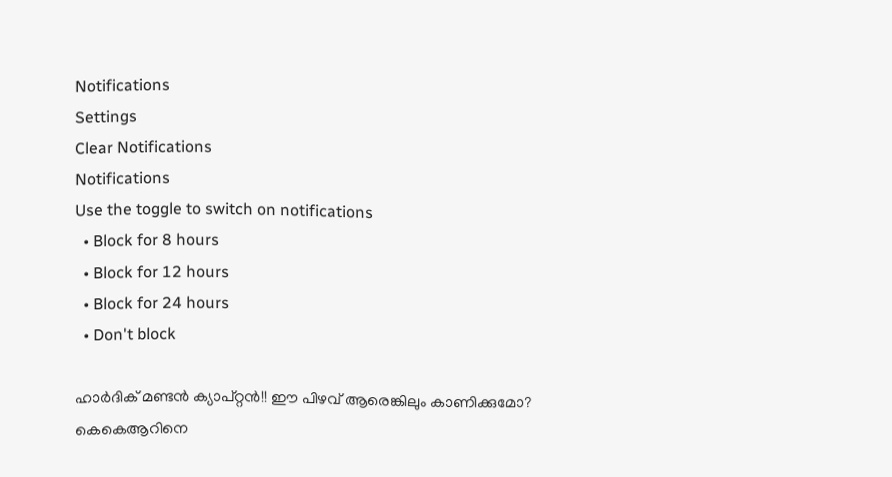Notifications
Settings
Clear Notifications
Notifications
Use the toggle to switch on notifications
  • Block for 8 hours
  • Block for 12 hours
  • Block for 24 hours
  • Don't block

ഹാര്‍ദിക് മണ്ടന്‍ ക്യാപ്റ്റന്‍!! ഈ പിഴവ് ആരെങ്കിലും കാണിക്കുമോ? കെകെആറിനെ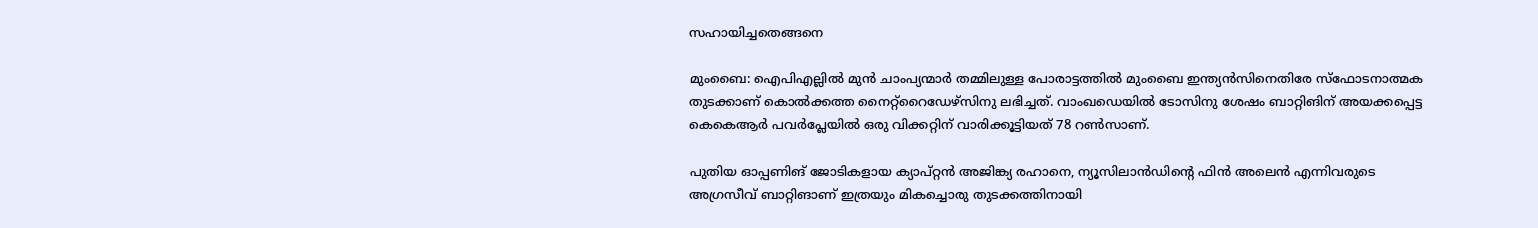സഹായിച്ചതെങ്ങനെ

മുംബൈ: ഐപിഎല്ലില്‍ മുന്‍ ചാംപ്യന്മാര്‍ തമ്മിലുള്ള പോരാട്ടത്തില്‍ മുംബൈ ഇന്ത്യന്‍സിനെതിരേ സ്‌ഫോടനാത്മക തുടക്കാണ് കൊല്‍ക്കത്ത നൈറ്റ്‌റൈഡേഴ്‌സിനു ലഭിച്ചത്. വാംഖഡെയില്‍ ടോസിനു ശേഷം ബാറ്റിങിന് അയക്കപ്പെട്ട കെകെആര്‍ പവര്‍പ്ലേയില്‍ ഒരു വിക്കറ്റിന് വാരിക്കൂട്ടിയത് 78 റണ്‍സാണ്.

പുതിയ ഓപ്പണിങ് ജോടികളായ ക്യാപ്റ്റന്‍ അജിങ്ക്യ രഹാനെ, ന്യൂസിലാന്‍ഡിന്റെ ഫിന്‍ അലെന്‍ എന്നിവരുടെ അഗ്രസീവ് ബാറ്റിങാണ് ഇത്രയും മികച്ചൊരു തുടക്കത്തിനായി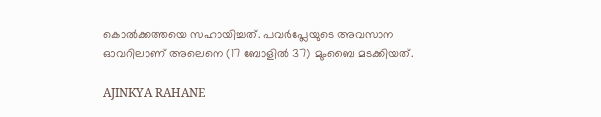കൊല്‍ക്കത്തയെ സഹായിച്ചത്. പവര്‍പ്ലേയുടെ അവസാന ഓവറിലാണ് അലെനെ (17 ബോളില്‍ 37) മുംബൈ മടക്കിയത്.

AJINKYA RAHANE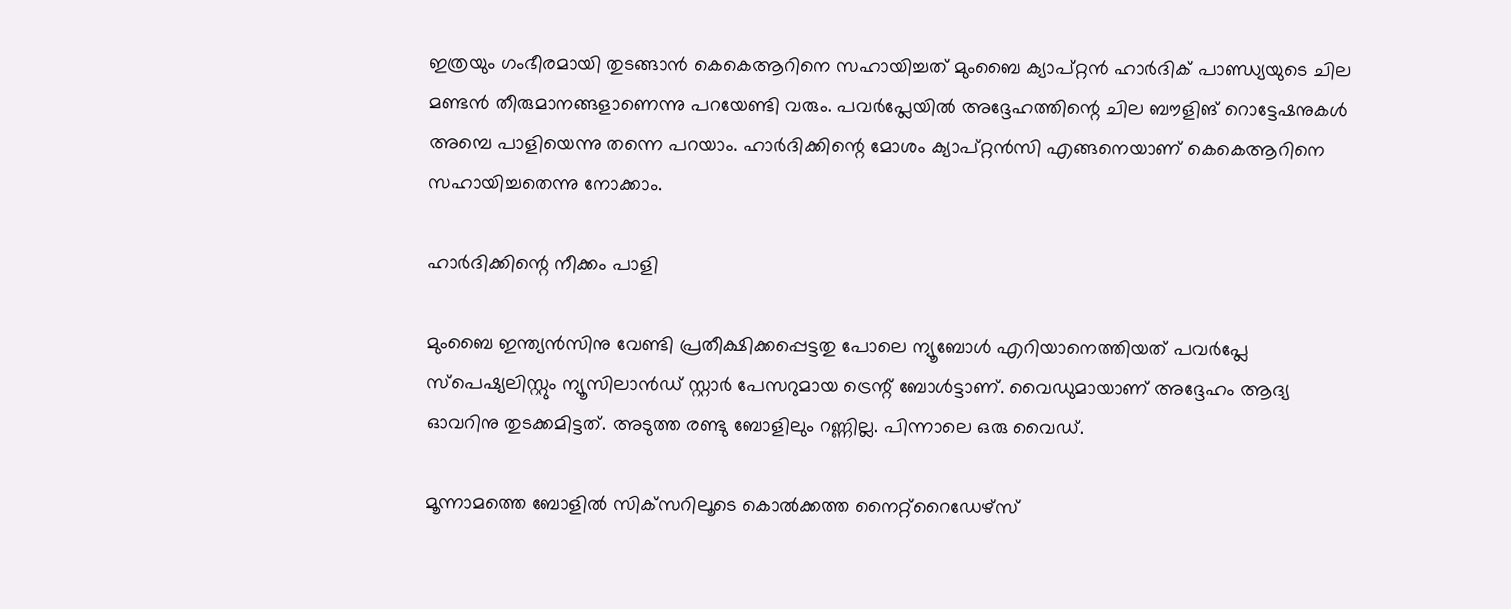ഇത്രയും ഗംഭീരമായി തുടങ്ങാന്‍ കെകെആറിനെ സഹായിച്ചത് മുംബൈ ക്യാപ്റ്റന്‍ ഹാര്‍ദിക് പാണ്ഡ്യയുടെ ചില മണ്ടന്‍ തീരുമാനങ്ങളാണെന്നു പറയേണ്ടി വരും. പവര്‍പ്ലേയില്‍ അദ്ദേഹത്തിന്റെ ചില ബൗളിങ് റൊട്ടേഷനുകള്‍ അമ്പെ പാളിയെന്നു തന്നെ പറയാം. ഹാര്‍ദിക്കിന്റെ മോശം ക്യാപ്റ്റന്‍സി എങ്ങനെയാണ് കെകെആറിനെ സഹായിച്ചതെന്നു നോക്കാം.

ഹാര്‍ദിക്കിന്റെ നീക്കം പാളി

മുംബൈ ഇന്ത്യന്‍സിനു വേണ്ടി പ്രതീക്ഷിക്കപ്പെട്ടതു പോലെ ന്യൂബോള്‍ എറിയാനെത്തിയത് പവര്‍പ്ലേ സ്‌പെഷ്യലിസ്റ്റും ന്യൂസിലാന്‍ഡ് സ്റ്റാര്‍ പേസറുമായ ട്രെന്റ് ബോള്‍ട്ടാണ്. വൈഡുമായാണ് അദ്ദേഹം ആദ്യ ഓവറിനു തുടക്കമിട്ടത്. അടുത്ത രണ്ടു ബോളിലും റണ്ണില്ല. പിന്നാലെ ഒരു വൈഡ്.

മൂന്നാമത്തെ ബോളില്‍ സിക്‌സറിലൂടെ കൊല്‍ക്കത്ത നൈറ്റ്‌റൈഡേഴ്‌സ്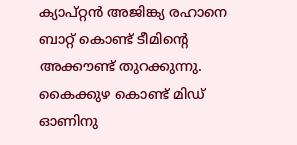ക്യാപ്റ്റന്‍ അജിങ്ക്യ രഹാനെ ബാറ്റ് കൊണ്ട് ടീമിന്റെ അക്കൗണ്ട് തുറക്കുന്നു. കൈക്കുഴ കൊണ്ട് മിഡ് ഓണിനു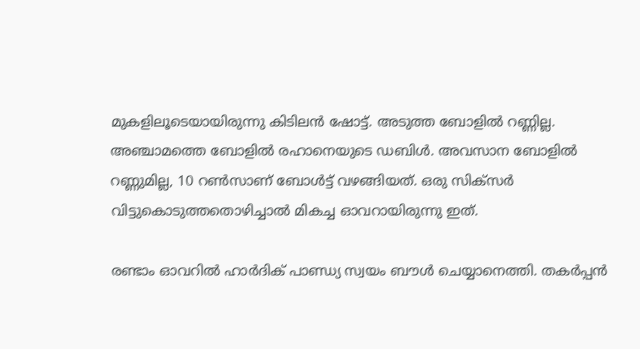മുകളിലൂടെയായിരുന്നു കിടിലന്‍ ഷോട്ട്. അടുത്ത ബോളില്‍ റണ്ണില്ല. അഞ്ചാമത്തെ ബോളില്‍ രഹാനെയുടെ ഡബിള്‍. അവസാന ബോളില്‍ റണ്ണുമില്ല, 10 റണ്‍സാണ് ബോള്‍ട്ട് വഴങ്ങിയത്. ഒരു സിക്‌സര്‍ വിട്ടുകൊടുത്തതൊഴിച്ചാല്‍ മികച്ച ഓവറായിരുന്നു ഇത്.

രണ്ടാം ഓവറില്‍ ഹാര്‍ദിക് പാണ്ഡ്യ സ്വയം ബൗള്‍ ചെയ്യാനെത്തി. തകര്‍പ്പന്‍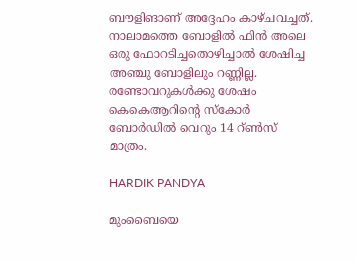ബൗളിങാണ് അദ്ദേഹം കാഴ്ചവച്ചത്. നാലാമത്തെ ബോളില്‍ ഫിന്‍ അലെ ഒരു ഫോറടിച്ചതൊഴിച്ചാല്‍ ശേഷിച്ച അഞ്ചു ബോളിലും റണ്ണില്ല. രണ്ടോവറുകള്‍ക്കു ശേഷം കെകെആറിന്റെ സ്‌കോര്‍ ബോര്‍ഡില്‍ വെറും 14 റ്ണ്‍സ് മാത്രം.

HARDIK PANDYA

മുംബൈയെ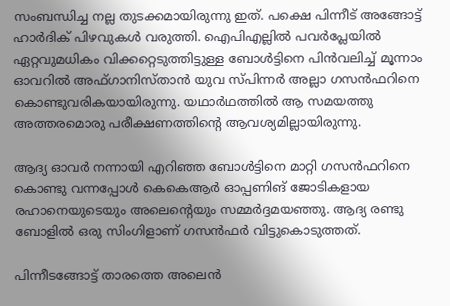സംബന്ധിച്ച നല്ല തുടക്കമായിരുന്നു ഇത്. പക്ഷെ പിന്നീട് അങ്ങോട്ട് ഹാര്‍ദിക് പിഴവുകള്‍ വരുത്തി. ഐപിഎല്ലില്‍ പവര്‍പ്ലേയില്‍ ഏറ്റവുമധികം വിക്കറ്റെടുത്തിട്ടുള്ള ബോള്‍ട്ടിനെ പിന്‍വലിച്ച് മൂന്നാം ഓവറില്‍ അഫ്ഗാനിസ്താന്‍ യുവ സ്പിന്നര്‍ അല്ലാ ഗസന്‍ഫറിനെ കൊണ്ടുവരികയായിരുന്നു. യഥാര്‍ഥത്തില്‍ ആ സമയത്തു അത്തരമൊരു പരീക്ഷണത്തിന്റെ ആവശ്യമില്ലായിരുന്നു.

ആദ്യ ഓവര്‍ നന്നായി എറിഞ്ഞ ബോള്‍ട്ടിനെ മാറ്റി ഗസന്‍ഫറിനെ കൊണ്ടു വന്നപ്പോള്‍ കെകെആര്‍ ഓപ്പണിങ് ജോടികളായ രഹാനെയുടെയും അലെന്റെയും സമ്മര്‍ദ്ദമയഞ്ഞു. ആദ്യ രണ്ടു ബോളില്‍ ഒരു സിംഗിളാണ് ഗസന്‍ഫര്‍ വിട്ടുകൊടുത്തത്.

പിന്നീടങ്ങോട്ട് താരത്തെ അലെന്‍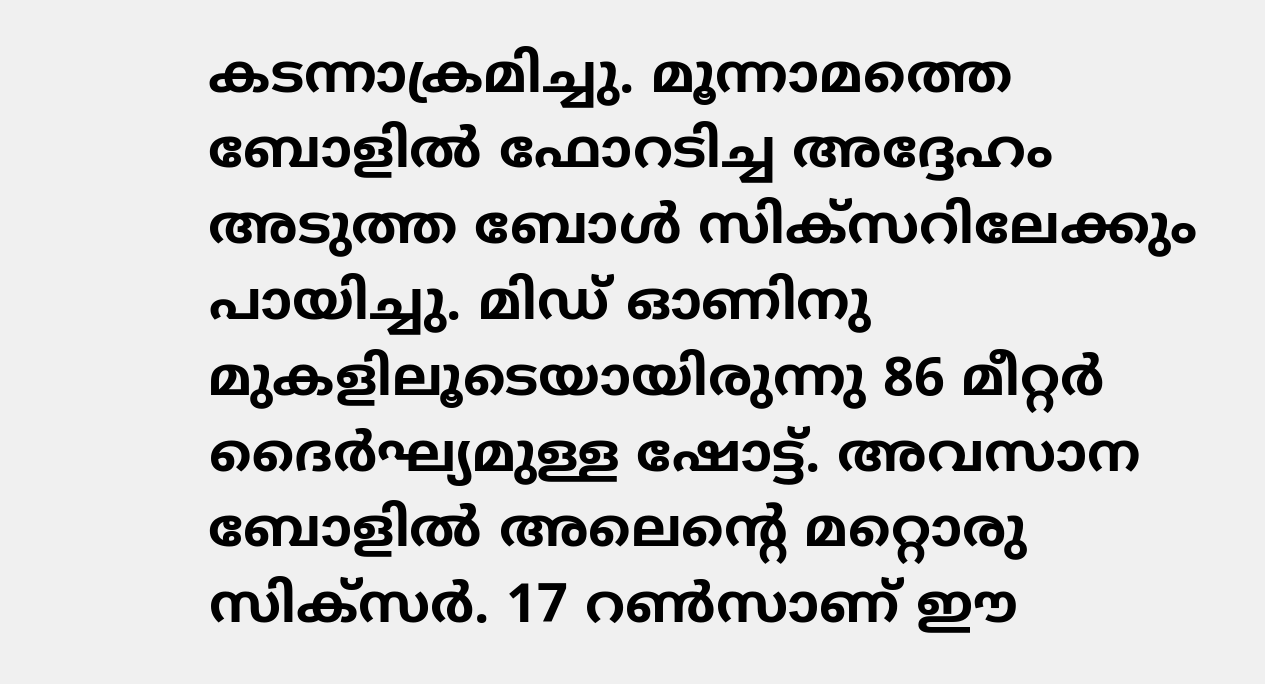കടന്നാക്രമിച്ചു. മൂന്നാമത്തെ ബോളില്‍ ഫോറടിച്ച അദ്ദേഹം അടുത്ത ബോള്‍ സിക്‌സറിലേക്കും പായിച്ചു. മിഡ് ഓണിനു മുകളിലൂടെയായിരുന്നു 86 മീറ്റര്‍ ദൈര്‍ഘ്യമുള്ള ഷോട്ട്. അവസാന ബോളില്‍ അലെന്റെ മറ്റൊരു സിക്‌സര്‍. 17 റണ്‍സാണ് ഈ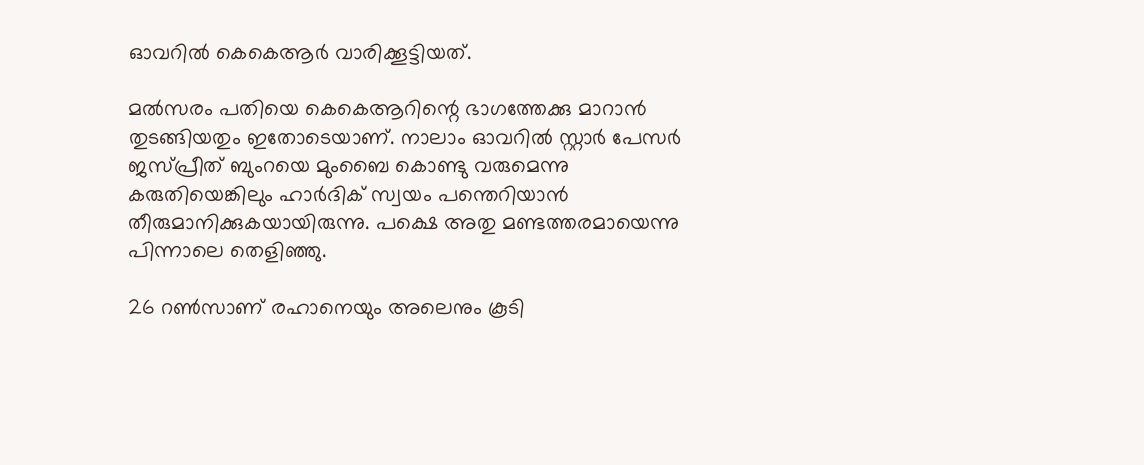ഓവറില്‍ കെകെആര്‍ വാരിക്കൂട്ടിയത്.

മല്‍സരം പതിയെ കെകെആറിന്റെ ഭാഗത്തേക്കു മാറാന്‍ തുടങ്ങിയതും ഇതോടെയാണ്. നാലാം ഓവറില്‍ സ്റ്റാര്‍ പേസര്‍ ജസ്പ്രീത് ബുംറയെ മുംബൈ കൊണ്ടു വരുമെന്നു കരുതിയെങ്കിലും ഹാര്‍ദിക് സ്വയം പന്തെറിയാന്‍ തീരുമാനിക്കുകയായിരുന്നു. പക്ഷെ അതു മണ്ടത്തരമായെന്നു പിന്നാലെ തെളിഞ്ഞു.

26 റണ്‍സാണ് രഹാനെയും അലെനും കൂടി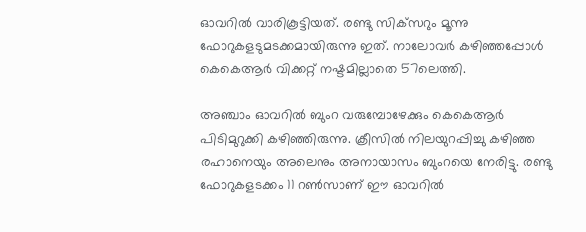ഓവറില്‍ വാരികൂട്ടിയത്. രണ്ടു സിക്‌സറും മൂന്നു ഫോറുകളടുമടക്കമായിരുന്നു ഇത്. നാലോവര്‍ കഴിഞ്ഞപ്പോള്‍ കെകെആര്‍ വിക്കറ്റ് നഷ്ടമില്ലാതെ 57ലെത്തി.

അഞ്ചാം ഓവറില്‍ ബുംറ വരുമ്പോഴേക്കും കെകെആര്‍ പിടിമുറുക്കി കഴിഞ്ഞിരുന്നു. ക്രീസില്‍ നിലയുറപ്പിച്ചു കഴിഞ്ഞ രഹാനെയും അലെനും അനായാസം ബുംറയെ നേരിട്ടു. രണ്ടു ഫോറുകളടക്കം 11 റണ്‍സാണ് ഈ ഓവറില്‍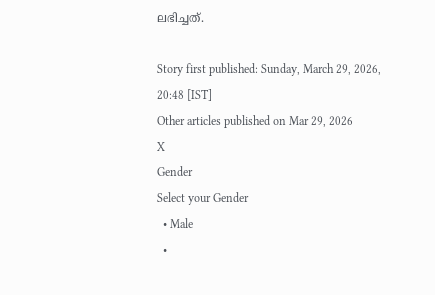ലഭിച്ചത്.

Story first published: Sunday, March 29, 2026, 20:48 [IST]
Other articles published on Mar 29, 2026
X
Gender
Select your Gender
  • Male
  •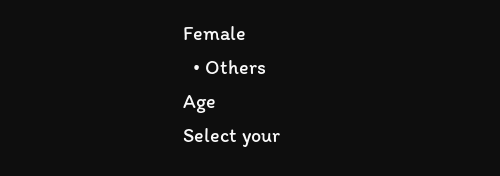Female
  • Others
Age
Select your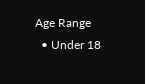Age Range
  • Under 18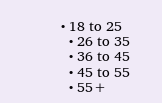• 18 to 25
  • 26 to 35
  • 36 to 45
  • 45 to 55
  • 55+